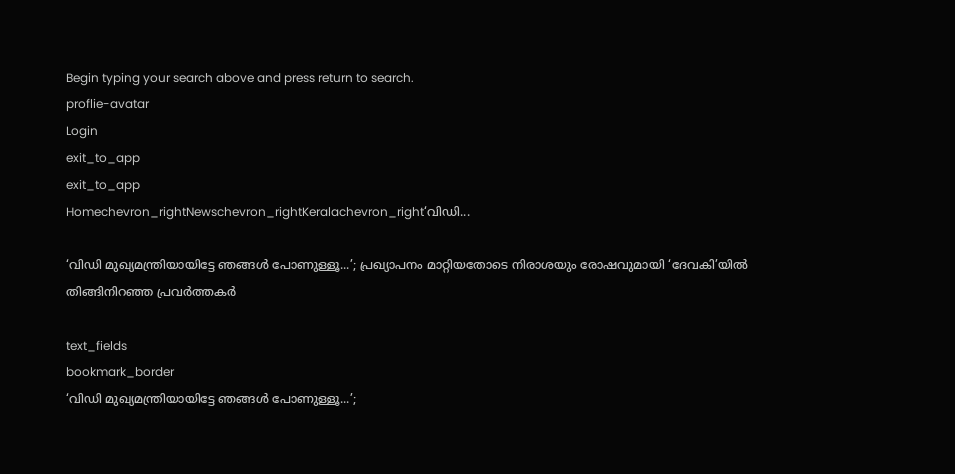Begin typing your search above and press return to search.
proflie-avatar
Login
exit_to_app
exit_to_app
Homechevron_rightNewschevron_rightKeralachevron_right‘വിഡി...

‘വിഡി മുഖ്യമന്ത്രിയായിട്ടേ ഞങ്ങൾ പോണുള്ളൂ...’; പ്രഖ്യാപനം മാറ്റിയതോടെ നിരാശയും രോഷവുമായി ‘ദേവകി’യിൽ തിങ്ങിനിറഞ്ഞ പ്രവർത്തകർ

text_fields
bookmark_border
‘വിഡി മുഖ്യമന്ത്രിയായിട്ടേ ഞങ്ങൾ പോണുള്ളൂ...’;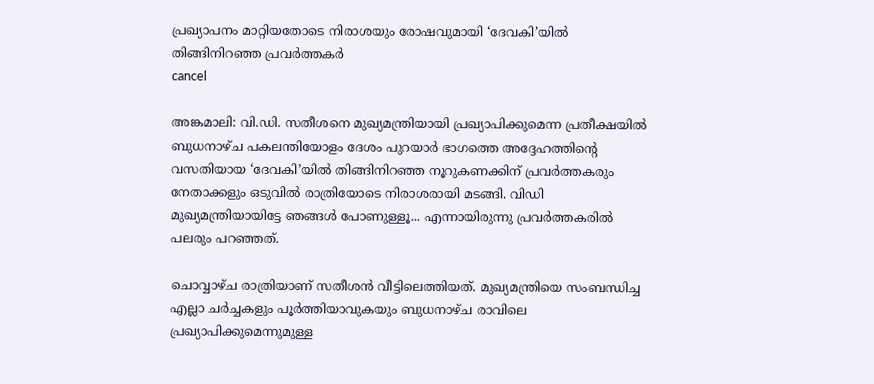പ്രഖ്യാപനം മാറ്റിയതോടെ നിരാശയും രോഷവുമായി ‘ദേവകി’യിൽ തിങ്ങിനിറഞ്ഞ പ്രവർത്തകർ
cancel

അങ്കമാലി: വി.ഡി. സതീശനെ മുഖ്യമന്ത്രിയായി പ്രഖ്യാപിക്കുമെന്ന പ്രതീക്ഷയിൽ ബുധനാഴ്ച പകലന്തിയോളം ദേശം പുറയാർ ഭാഗത്തെ അദ്ദേഹത്തിന്റെ വസതിയായ ‘ദേവകി’യിൽ തിങ്ങിനിറഞ്ഞ നൂറുകണക്കിന് പ്രവർത്തകരും നേതാക്കളും ഒടുവിൽ രാത്രിയോടെ നിരാശരായി മടങ്ങി. വിഡി മുഖ്യമന്ത്രിയായിട്ടേ ഞങ്ങൾ പോണുള്ളൂ... എന്നായിരുന്നു പ്രവർത്തകരിൽ പലരും പറഞ്ഞത്.

ചൊവ്വാഴ്ച രാത്രിയാണ് സതീശൻ വീട്ടിലെത്തിയത്. മുഖ്യമന്ത്രിയെ സംബന്ധിച്ച എല്ലാ ചർച്ചകളും പൂർത്തിയാവുകയും ബുധനാഴ്ച രാവിലെ പ്രഖ്യാപിക്കുമെന്നുമുള്ള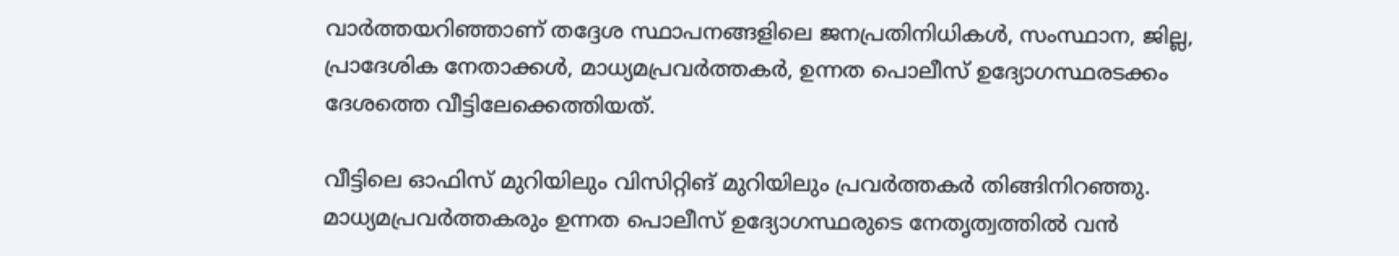വാർത്തയറിഞ്ഞാണ് തദ്ദേശ സ്ഥാപനങ്ങളിലെ ജനപ്രതിനിധികൾ, സംസ്ഥാന, ജില്ല, പ്രാദേശിക നേതാക്കൾ, മാധ്യമപ്രവർത്തകർ, ഉന്നത പൊലീസ് ഉദ്യോഗസ്ഥരടക്കം ദേശത്തെ വീട്ടിലേക്കെത്തിയത്.

വീട്ടിലെ ഓഫിസ് മുറിയിലും വിസിറ്റിങ് മുറിയിലും പ്രവർത്തകർ തിങ്ങിനിറഞ്ഞു. മാധ്യമപ്രവർത്തകരും ഉന്നത പൊലീസ് ഉദ്യോഗസ്ഥരുടെ നേതൃത്വത്തിൽ വൻ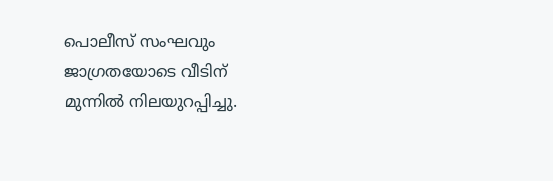പൊലീസ് സംഘവും ജാഗ്രതയോടെ വീടിന് മുന്നിൽ നിലയുറപ്പിച്ചു.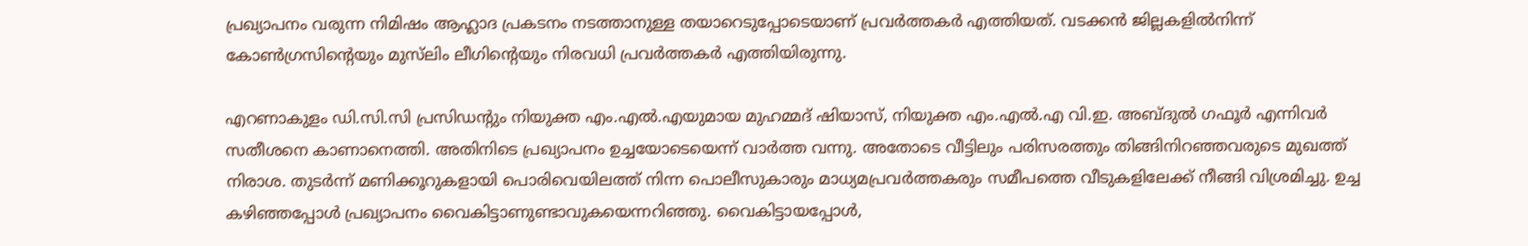പ്രഖ്യാപനം വരുന്ന നിമിഷം ആഹ്ലാദ പ്രകടനം നടത്താനുള്ള തയാറെടുപ്പോടെയാണ് പ്രവർത്തകർ എത്തിയത്. വടക്കൻ ജില്ലകളിൽനിന്ന് കോൺഗ്രസിന്റെയും മുസ്‍ലിം ലീഗിന്റെയും നിരവധി പ്രവർത്തകർ എത്തിയിരുന്നു.

എറണാകുളം ഡി.സി.സി പ്രസിഡന്റും നിയുക്ത എം.എൽ.എയുമായ മുഹമ്മദ് ഷിയാസ്, നിയുക്ത എം.എൽ.എ വി.ഇ. അബ്ദുൽ ഗഫൂർ എന്നിവർ സതീശനെ കാണാനെത്തി. അതിനിടെ പ്രഖ്യാപനം ഉച്ചയോടെയെന്ന് വാർത്ത വന്നു. അതോടെ വീട്ടിലും പരിസരത്തും തിങ്ങിനിറഞ്ഞവരുടെ മുഖത്ത് നിരാശ. തുടർന്ന് മണിക്കൂറുകളായി പൊരിവെയിലത്ത് നിന്ന പൊലീസുകാരും മാധ്യമപ്രവർത്തകരും സമീപത്തെ വീടുകളിലേക്ക് നീങ്ങി വിശ്രമിച്ചു. ഉച്ച കഴിഞ്ഞപ്പോൾ പ്രഖ്യാപനം വൈകിട്ടാണുണ്ടാവുകയെന്നറിഞ്ഞു. വൈകിട്ടായപ്പോൾ,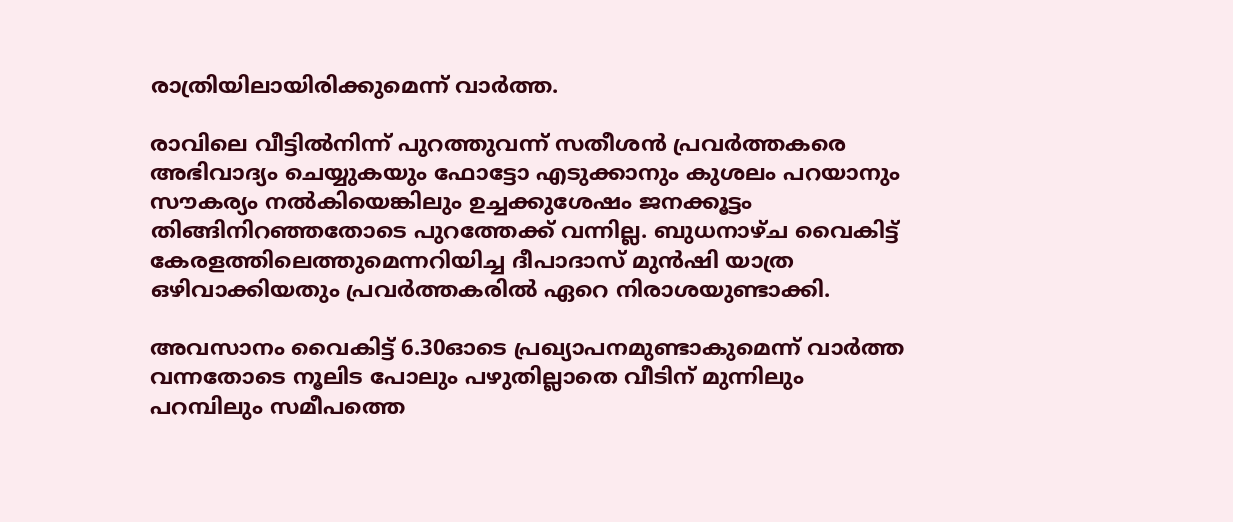രാത്രിയിലായിരിക്കുമെന്ന് വാർത്ത.

രാവിലെ വീട്ടിൽനിന്ന് പുറത്തുവന്ന് സതീശൻ പ്രവർത്തകരെ അഭിവാദ്യം ചെയ്യുകയും ഫോട്ടോ എടുക്കാനും കുശലം പറയാനും സൗകര്യം നൽകിയെങ്കിലും ഉച്ചക്കുശേഷം ജനക്കൂട്ടം തിങ്ങിനിറഞ്ഞതോടെ പുറത്തേക്ക് വന്നില്ല. ബുധനാഴ്ച വൈകിട്ട് കേരളത്തിലെത്തുമെന്നറിയിച്ച ദീപാദാസ് മുൻഷി യാത്ര ഒഴിവാക്കിയതും പ്രവർത്തകരിൽ ഏറെ നിരാശയുണ്ടാക്കി.

അവസാനം വൈകിട്ട് 6.30ഓടെ പ്രഖ്യാപനമുണ്ടാകുമെന്ന് വാർത്ത വന്നതോടെ നൂലിട പോലും പഴുതില്ലാതെ വീടിന് മുന്നിലും പറമ്പിലും സമീപത്തെ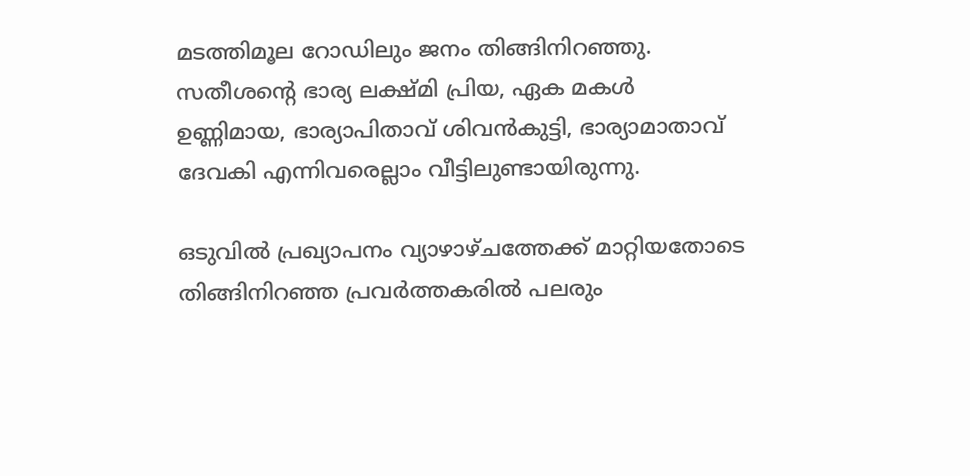മടത്തിമൂല റോഡിലും ജനം തിങ്ങിനിറഞ്ഞു. സതീശന്റെ ഭാര്യ ലക്ഷ്മി പ്രിയ, ഏക മകൾ ഉണ്ണിമായ, ഭാര്യാപിതാവ് ശിവൻകുട്ടി, ഭാര്യാമാതാവ് ദേവകി എന്നിവരെല്ലാം വീട്ടിലുണ്ടായിരുന്നു.

ഒടുവിൽ പ്രഖ്യാപനം വ്യാഴാഴ്ചത്തേക്ക് മാറ്റിയതോടെ തിങ്ങിനിറഞ്ഞ പ്രവർത്തകരിൽ പലരും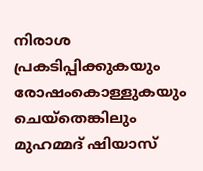നിരാശ പ്രകടിപ്പിക്കുകയും രോഷംകൊള്ളുകയും ചെയ്തെങ്കിലും മുഹമ്മദ് ഷിയാസ്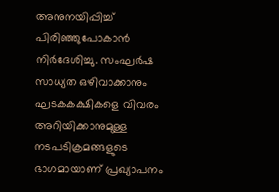അനുനയിപ്പിച്ച് പിരിഞ്ഞുപോകാൻ നിർദേശിച്ചു. സംഘർഷ സാധ്യത ഒഴിവാക്കാനും ഘടകകക്ഷികളെ വിവരം അറിയിക്കാനുമുള്ള നടപടിക്രമങ്ങളുടെ ഭാഗമായാണ് പ്രഖ്യാപനം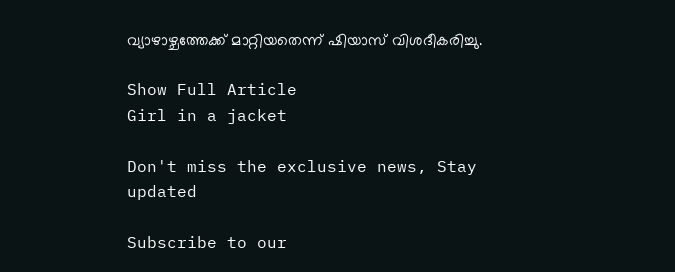വ്യാഴാഴ്ചത്തേക്ക് മാറ്റിയതെന്ന് ഷിയാസ് വിശദീകരിച്ചു.

Show Full Article
Girl in a jacket

Don't miss the exclusive news, Stay updated

Subscribe to our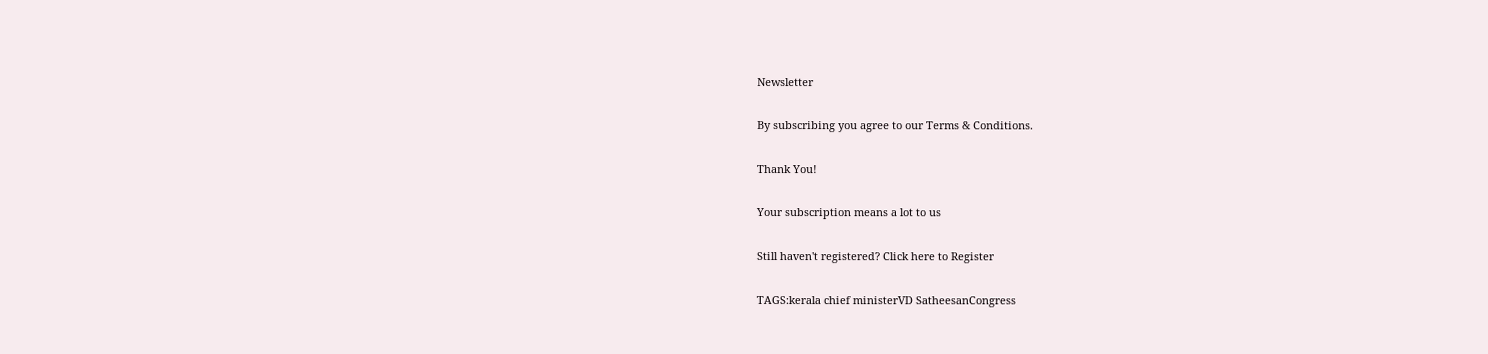Newsletter

By subscribing you agree to our Terms & Conditions.

Thank You!

Your subscription means a lot to us

Still haven't registered? Click here to Register

TAGS:kerala chief ministerVD SatheesanCongress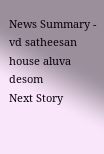News Summary - vd satheesan house aluva desom
Next Story